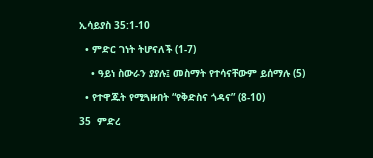ኢሳይያስ 35:1-10

  • ምድር ገነት ትሆናለች (1-7)

    • ዓይነ ስውራን ያያሉ፤ መስማት የተሳናቸውም ይሰማሉ (5)

  • የተዋጁት የሚጓዙበት “የቅድስና ጎዳና” (8-10)

35  ምድረ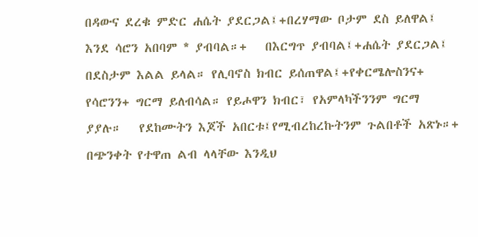በዳውና ደረቁ ምድር ሐሴት ያደርጋል፤+በረሃማው ቦታም ደስ ይለዋል፤ እንደ ሳሮን አበባም * ያብባል።+   በእርግጥ ያብባል፤+ሐሴት ያደርጋል፤ በደስታም እልል ይላል። የሊባኖስ ክብር ይሰጠዋል፤+የቀርሜሎስንና+ የሳሮንን+ ግርማ ይለብሳል። የይሖዋን ክብር፣ የአምላካችንንም ግርማ ያያሉ።   የደከሙትን እጆች አበርቱ፤የሚብረከረኩትንም ጉልበቶች አጽኑ።+   በጭንቀት የተዋጠ ልብ ላላቸው እንዲህ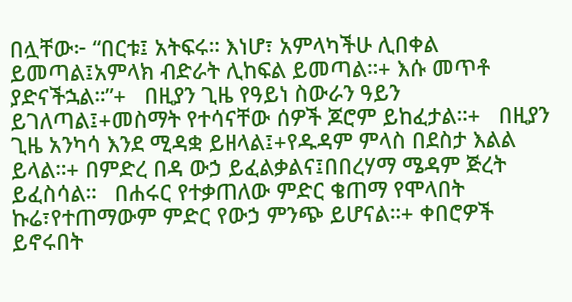በሏቸው፦ “በርቱ፤ አትፍሩ። እነሆ፣ አምላካችሁ ሊበቀል ይመጣል፤አምላክ ብድራት ሊከፍል ይመጣል።+ እሱ መጥቶ ያድናችኋል።”+   በዚያን ጊዜ የዓይነ ስውራን ዓይን ይገለጣል፤+መስማት የተሳናቸው ሰዎች ጆሮም ይከፈታል።+   በዚያን ጊዜ አንካሳ እንደ ሚዳቋ ይዘላል፤+የዱዳም ምላስ በደስታ እልል ይላል።+ በምድረ በዳ ውኃ ይፈልቃልና፤በበረሃማ ሜዳም ጅረት ይፈስሳል።   በሐሩር የተቃጠለው ምድር ቄጠማ የሞላበት ኩሬ፣የተጠማውም ምድር የውኃ ምንጭ ይሆናል።+ ቀበሮዎች ይኖሩበት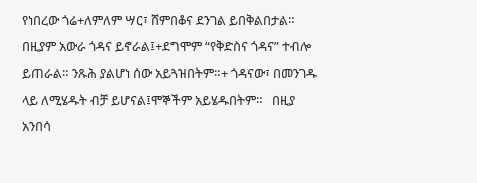የነበረው ጎሬ+ለምለም ሣር፣ ሸምበቆና ደንገል ይበቅልበታል።   በዚያም አውራ ጎዳና ይኖራል፤+ደግሞም “የቅድስና ጎዳና” ተብሎ ይጠራል። ንጹሕ ያልሆነ ሰው አይጓዝበትም።+ ጎዳናው፣ በመንገዱ ላይ ለሚሄዱት ብቻ ይሆናል፤ሞኞችም አይሄዱበትም።   በዚያ አንበሳ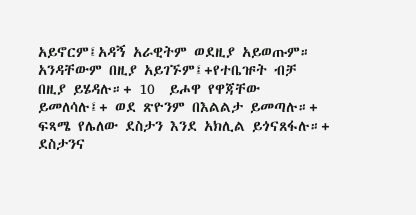አይኖርም፤አዳኝ አራዊትም ወደዚያ አይወጡም። አንዳቸውም በዚያ አይገኙም፤+የተቤዡት ብቻ በዚያ ይሄዳሉ።+ 10  ይሖዋ የዋጃቸው ይመለሳሉ፤+ ወደ ጽዮንም በእልልታ ይመጣሉ።+ ፍጻሜ የሌለው ደስታን እንደ አክሊል ይጎናጸፋሉ።+ ደስታንና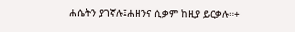ሐሴትን ያገኛሉ፤ሐዘንና ሲቃም ከዚያ ይርቃሉ።+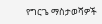የግርጌ ማስታወሻዎች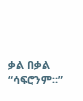ቃል በቃል “ሳፍሮንም።”